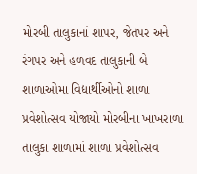મોરબી તાલુકાનાં શાપર, જેતપર અને રંગપર અને હળવદ તાલુકાની બે શાળાઓમા વિદ્યાર્થીઓનો શાળા પ્રવેશોત્સવ યોજાયો મોરબીના ખાખરાળા તાલુકા શાળામાં શાળા પ્રવેશોત્સવ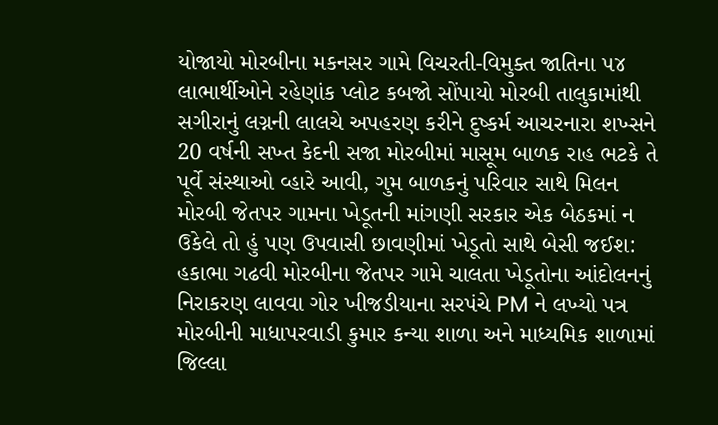યોજાયો મોરબીના મકનસર ગામે વિચરતી-વિમુક્ત જાતિના ૫૪ લાભાર્થીઓને રહેણાંક પ્લોટ કબજો સોંપાયો મોરબી તાલુકામાંથી સગીરાનું લગ્નની લાલચે અપહરણ કરીને દુષ્કર્મ આચરનારા શખ્સને 20 વર્ષની સખ્ત કેદની સજા મોરબીમાં માસૂમ બાળક રાહ ભટકે તે પૂર્વે સંસ્થાઓ વ્હારે આવી, ગુમ બાળકનું પરિવાર સાથે મિલન મોરબી જેતપર ગામના ખેડૂતની માંગણી સરકાર એક બેઠકમાં ન ઉકેલે તો હું પણ ઉપવાસી છાવણીમાં ખેડૂતો સાથે બેસી જઈશ: હકાભા ગઢવી મોરબીના જેતપર ગામે ચાલતા ખેડૂતોના આંદોલનનું નિરાકરણ લાવવા ગોર ખીજડીયાના સરપંચે PM ને લખ્યો પત્ર મોરબીની માધાપરવાડી કુમાર કન્યા શાળા અને માધ્યમિક શાળામાં જિલ્લા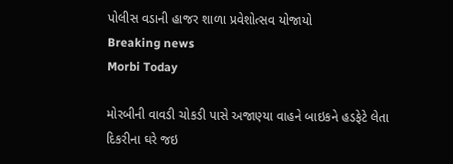પોલીસ વડાની હાજર શાળા પ્રવેશોત્સવ યોજાયો
Breaking news
Morbi Today

મોરબીની વાવડી ચોકડી પાસે અજાણ્યા વાહને બાઇકને હડફેટે લેતા દિકરીના ઘરે જઇ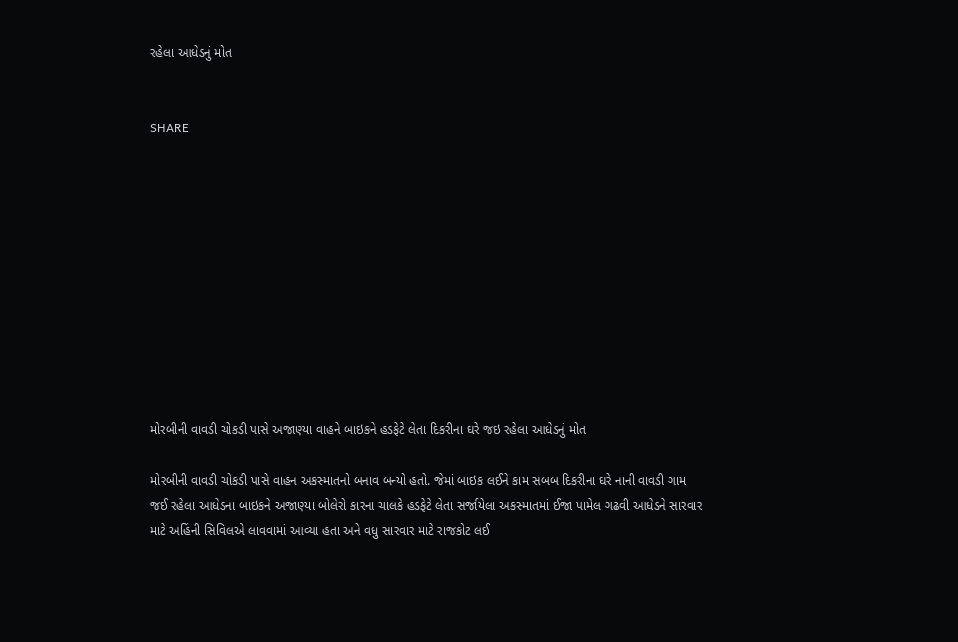રહેલા આધેડનું મોત


SHARE











મોરબીની વાવડી ચોકડી પાસે અજાણ્યા વાહને બાઇકને હડફેટે લેતા દિકરીના ઘરે જઇ રહેલા આધેડનું મોત

મોરબીની વાવડી ચોકડી પાસે વાહન અકસ્માતનો બનાવ બન્યો હતો. જેમાં બાઇક લઈને કામ સબબ દિકરીના ઘરે નાની વાવડી ગામ જઈ રહેલા આધેડના બાઇકને અજાણ્યા બોલેરો કારના ચાલકે હડફેટે લેતા સર્જાયેલા અકસ્માતમાં ઈજા પામેલ ગઢવી આધેડને સારવાર માટે અહિંની સિવિલએ લાવવામાં આવ્યા હતા અને વધુ સારવાર માટે રાજકોટ લઈ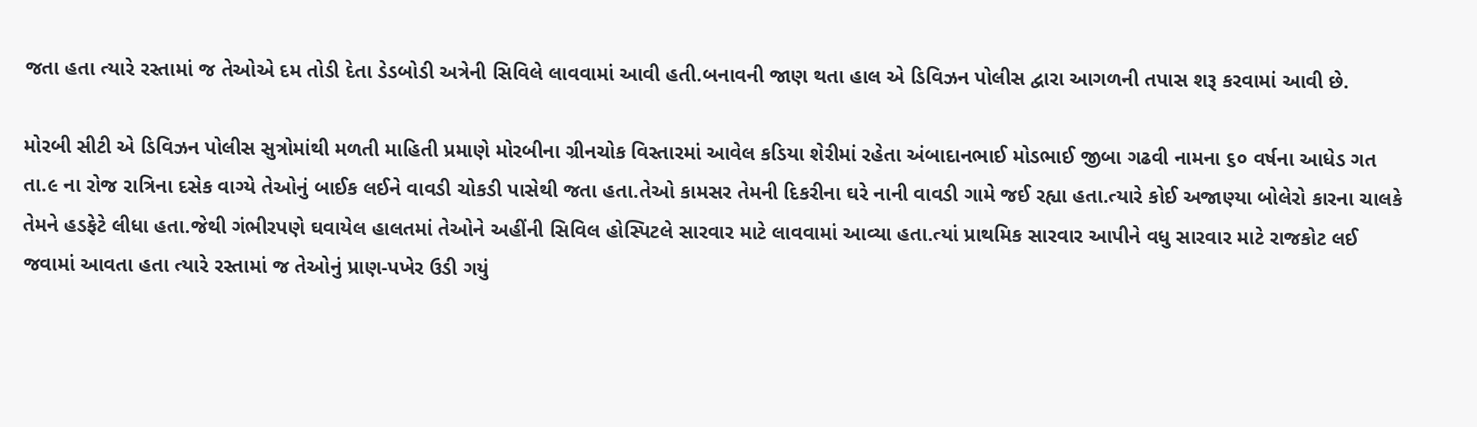જતા હતા ત્યારે રસ્તામાં જ તેઓએ દમ તોડી દેતા ડેડબોડી અત્રેની સિવિલે લાવવામાં આવી હતી.બનાવની જાણ થતા હાલ એ ડિવિઝન પોલીસ દ્વારા આગળની તપાસ શરૂ કરવામાં આવી છે.

મોરબી સીટી એ ડિવિઝન પોલીસ સુત્રોમાંથી મળતી માહિતી પ્રમાણે મોરબીના ગ્રીનચોક વિસ્તારમાં આવેલ કડિયા શેરીમાં રહેતા અંબાદાનભાઈ મોડભાઈ જીબા ગઢવી નામના ૬૦ વર્ષના આધેડ ગત તા.૯ ના રોજ રાત્રિના દસેક વાગ્યે તેઓનું બાઈક લઈને વાવડી ચોકડી પાસેથી જતા હતા.તેઓ કામસર તેમની દિકરીના ઘરે નાની વાવડી ગામે જઈ રહ્યા હતા.ત્યારે કોઈ અજાણ્યા બોલેરો કારના ચાલકે તેમને હડફેટે લીધા હતા.જેથી ગંભીરપણે ઘવાયેલ હાલતમાં તેઓને અહીંની સિવિલ હોસ્પિટલે સારવાર માટે લાવવામાં આવ્યા હતા.ત્યાં પ્રાથમિક સારવાર આપીને વધુ સારવાર માટે રાજકોટ લઈ જવામાં આવતા હતા ત્યારે રસ્તામાં જ તેઓનું પ્રાણ-પખેર ઉડી ગયું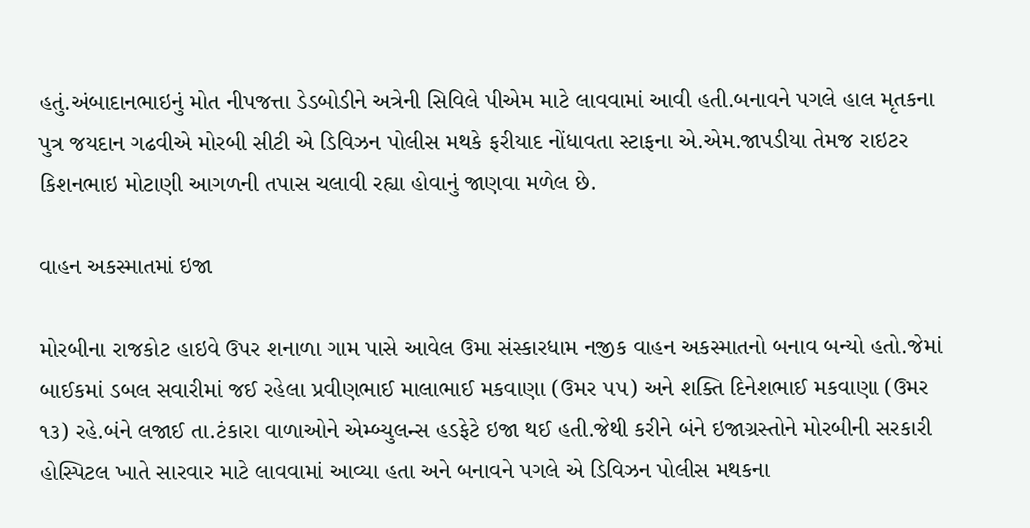હતું.અંબાદાનભાઇનું મોત નીપજત્તા ડેડબોડીને અત્રેની સિવિલે પીએમ માટે લાવવામાં આવી હતી.બનાવને પગલે હાલ મૃતકના પુત્ર જયદાન ગઢવીએ મોરબી સીટી એ ડિવિઝન પોલીસ મથકે ફરીયાદ નોંધાવતા સ્ટાફના એ.એમ.જાપડીયા તેમજ રાઇટર કિશનભાઇ મોટાણી આગળની તપાસ ચલાવી રહ્યા હોવાનું જાણવા મળેલ છે.

વાહન અકસ્માતમાં ઇજા

મોરબીના રાજકોટ હાઇવે ઉપર શનાળા ગામ પાસે આવેલ ઉમા સંસ્કારધામ નજીક વાહન અકસ્માતનો બનાવ બન્યો હતો.જેમાં બાઈકમાં ડબલ સવારીમાં જઈ રહેલા પ્રવીણભાઈ માલાભાઈ મકવાણા (ઉમર ૫૫) અને શક્તિ દિનેશભાઈ મકવાણા (ઉમર ૧૩) રહે.બંને લજાઈ તા.ટંકારા વાળાઓને એમ્બ્યુલન્સ હડફેટે ઇજા થઈ હતી.જેથી કરીને બંને ઇજાગ્રસ્તોને મોરબીની સરકારી હોસ્પિટલ ખાતે સારવાર માટે લાવવામાં આવ્યા હતા અને બનાવને પગલે એ ડિવિઝન પોલીસ મથકના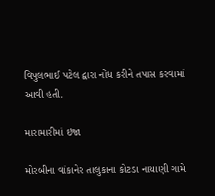વિપુલભાઈ પટેલ દ્વારા નોંધ કરીને તપાસ કરવામાં આવી હતી.

મારામારીમાં ઇજા

મોરબીના વાંકાનેર તાલુકાના કોટડા નાયાણી ગામે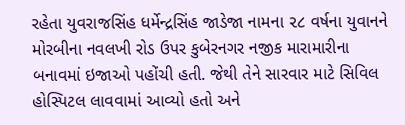રહેતા યુવરાજસિંહ ધર્મેન્દ્રસિંહ જાડેજા નામના ૨૮ વર્ષના યુવાનને મોરબીના નવલખી રોડ ઉપર કુબેરનગર નજીક મારામારીના બનાવમાં ઇજાઓ પહોંચી હતી. જેથી તેને સારવાર માટે સિવિલ હોસ્પિટલ લાવવામાં આવ્યો હતો અને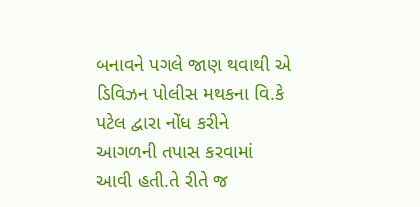બનાવને પગલે જાણ થવાથી એ ડિવિઝન પોલીસ મથકના વિ.કે પટેલ દ્વારા નોંધ કરીને આગળની તપાસ કરવામાં આવી હતી.તે રીતે જ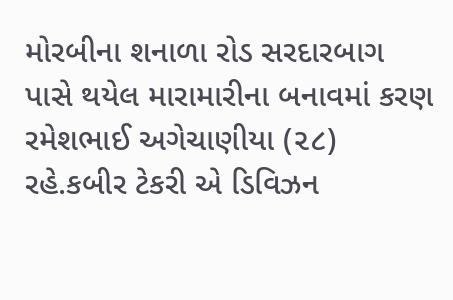મોરબીના શનાળા રોડ સરદારબાગ પાસે થયેલ મારામારીના બનાવમાં કરણ રમેશભાઈ અગેચાણીયા (૨૮) રહે.કબીર ટેકરી એ ડિવિઝન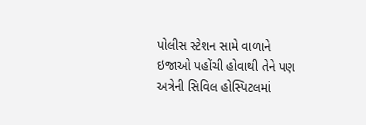પોલીસ સ્ટેશન સામે વાળાને ઇજાઓ પહોંચી હોવાથી તેને પણ અત્રેની સિવિલ હોસ્પિટલમાં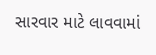સારવાર માટે લાવવામાં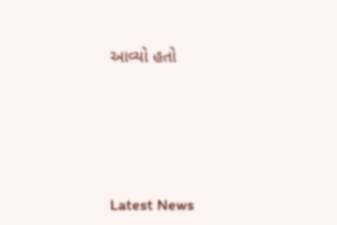આવ્યો હતો






Latest News